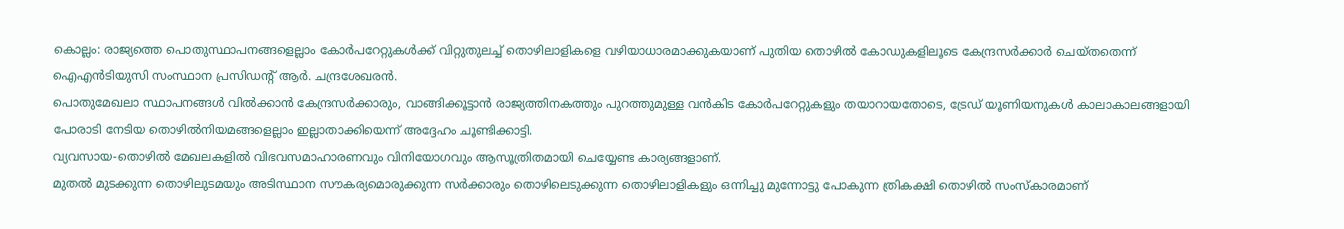കൊല്ലം: രാജ്യത്തെ പൊതുസ്ഥാപനങ്ങളെല്ലാം കോർപറേറ്റുകൾക്ക് വിറ്റുതുലച്ച് തൊഴിലാളികളെ വഴിയാധാരമാക്കുകയാണ് പുതിയ തൊഴിൽ കോഡുകളിലൂടെ കേന്ദ്രസർക്കാർ ചെയ്തതെന്ന് ഐഎൻടിയുസി സംസ്ഥാന പ്രസിഡന്റ് ആർ. ചന്ദ്രശേഖരൻ.
പൊതുമേഖലാ സ്ഥാപനങ്ങൾ വിൽക്കാൻ കേന്ദ്രസർക്കാരും, വാങ്ങിക്കൂട്ടാൻ രാജ്യത്തിനകത്തും പുറത്തുമുള്ള വൻകിട കോർപറേറ്റുകളും തയാറായതോടെ, ട്രേഡ് യൂണിയനുകൾ കാലാകാലങ്ങളായി പോരാടി നേടിയ തൊഴിൽനിയമങ്ങളെല്ലാം ഇല്ലാതാക്കിയെന്ന് അദ്ദേഹം ചൂണ്ടിക്കാട്ടി.
വ്യവസായ-തൊഴിൽ മേഖലകളിൽ വിഭവസമാഹാരണവും വിനിയോഗവും ആസൂത്രിതമായി ചെയ്യേണ്ട കാര്യങ്ങളാണ്.
മുതൽ മുടക്കുന്ന തൊഴിലുടമയും അടിസ്ഥാന സൗകര്യമൊരുക്കുന്ന സർക്കാരും തൊഴിലെടുക്കുന്ന തൊഴിലാളികളും ഒന്നിച്ചു മുന്നോട്ടു പോകുന്ന ത്രികക്ഷി തൊഴിൽ സംസ്കാരമാണ്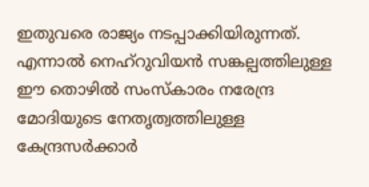ഇതുവരെ രാജ്യം നടപ്പാക്കിയിരുന്നത്. എന്നാൽ നെഹ്റുവിയൻ സങ്കല്പത്തിലുള്ള ഈ തൊഴിൽ സംസ്കാരം നരേന്ദ്ര മോദിയുടെ നേതൃത്വത്തിലുള്ള കേന്ദ്രസർക്കാർ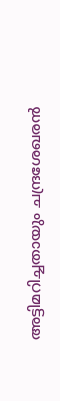അട്ടിമറിച്ചതായും ചന്ദ്രശേഖരൻ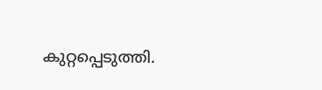കുറ്റപ്പെടുത്തി.